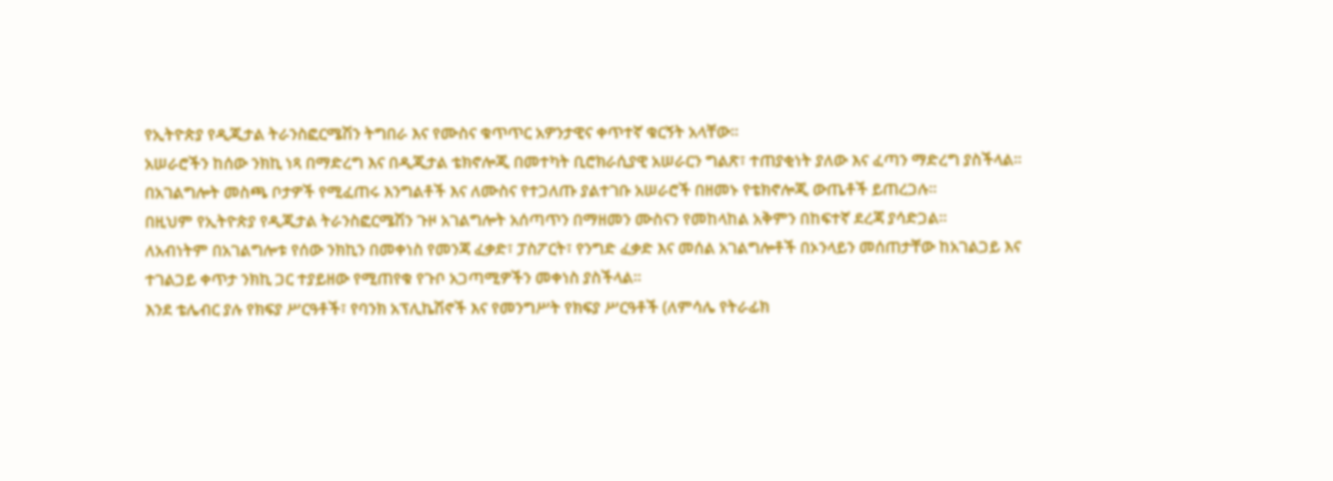የኢትዮጵያ የዲጂታል ትራንስፎርሜሽን ትግበራ እና የሙስና ቁጥጥር አዎንታዊና ቀጥተኛ ቁርኝት አላቸው።
አሠራሮችን ከሰው ንክኪ ነጻ በማድረግ እና በዲጂታል ቴክኖሎጂ በመተካት ቢሮክራሲያዊ አሠራርን ግልጽ፣ ተጠያቂነት ያለው እና ፈጣን ማድረግ ያስችላል።
በአገልግሎት መስጫ ቦታዎች የሚፈጠሩ እንግልቶች እና ለሙስና የተጋለጡ ያልተገቡ አሠራሮች በዘመኑ የቴክኖሎጂ ውጤቶች ይጠረጋሉ።
በዚህም የኢትዮጵያ የዲጂታል ትራንስፎርሜሽን ጉዞ አገልግሎት አሰጣጥን በማዘመን ሙስናን የመከላከል አቅምን በከፍተኛ ደረጃ ያሳድጋል።
ለአብነትም በአገልግሎቱ የሰው ንክኪን በመቀነስ የመንጃ ፈቃድ፣ ፓስፖርት፣ የንግድ ፈቃድ እና መሰል አገልግሎቶች በኦንላይን መሰጠታቸው ከአገልጋይ እና ተገልጋይ ቀጥታ ንክኪ ጋር ተያይዘው የሚጠየቁ የጉቦ አጋጣሚዎችን መቀነስ ያስችላል።
እንደ ቴሌብር ያሉ የክፍያ ሥርዓቶች፣ የባንክ አፕሊኬሽኖች እና የመንግሥት የክፍያ ሥርዓቶች (ለምሳሌ የትራፊክ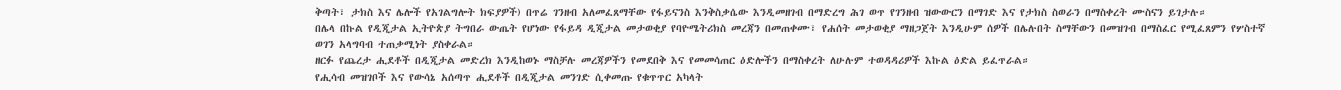ቅጣት፣ ታክስ እና ሌሎች የአገልግሎት ክፍያዎች) በጥሬ ገንዘብ አለመፈጸማቸው የፋይናንስ እንቅስቃሴው እንዲመዘገብ በማድረግ ሕገ ወጥ የገንዘብ ዝውውርን በማገድ እና የታክስ ስወራን በማስቀረት ሙስናን ይገታሉ።
በሌላ በኩል የዲጂታል ኢትዮጵያ ትግበራ ውጤት የሆነው የፋይዳ ዲጂታል መታወቂያ የባዮሜትሪክስ መረጃን በመጠቀሙ፣ የሐሰት መታወቂያ ማዘጋጀት እንዲሁም ሰዎች በሌሉበት ስማቸውን በመዝገብ በማስፈር የሚፈጸምን የሦስተኛ ወገን አላግባብ ተጠቃሚነት ያስቀራል።
ዘርፉ የጨረታ ሒደቶች በዲጂታል መድረክ እንዲከወኑ ማስቻሉ መረጃዎችን የመደበቅ እና የመመሳጠር ዕድሎችን በማስቀረት ለሁሉም ተወዳዳሪዎች እኩል ዕድል ይፈጥራል።
የሒሳብ መዝገቦች እና የውሳኔ አሰጣጥ ሒደቶች በዲጂታል መንገድ ሲቀመጡ የቁጥጥር አካላት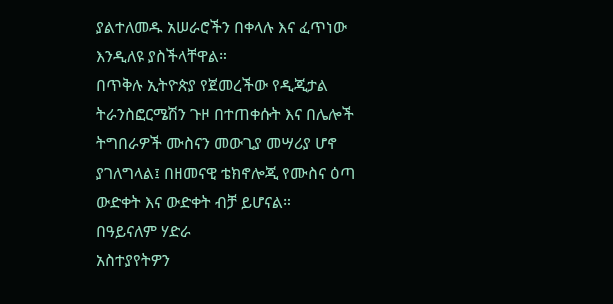ያልተለመዱ አሠራሮችን በቀላሉ እና ፈጥነው እንዲለዩ ያስችላቸዋል።
በጥቅሉ ኢትዮጵያ የጀመረችው የዲጂታል ትራንስፎርሜሽን ጉዞ በተጠቀሱት እና በሌሎች ትግበራዎች ሙስናን መውጊያ መሣሪያ ሆኖ ያገለግላል፤ በዘመናዊ ቴክኖሎጂ የሙስና ዕጣ ውድቀት እና ውድቀት ብቻ ይሆናል።
በዓይናለም ሃድራ
አስተያየትዎን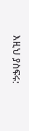እዚህ ያስፍሩ: